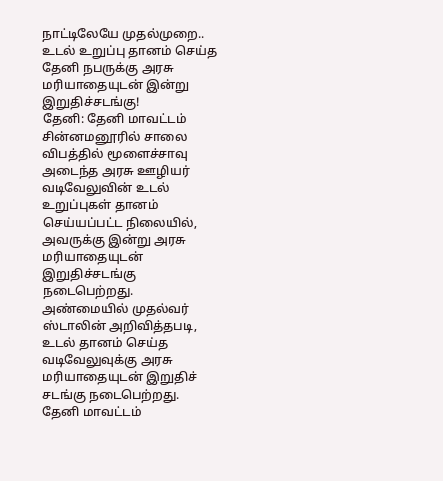நாட்டிலேயே முதல்முறை.. உடல் உறுப்பு தானம் செய்த தேனி நபருக்கு அரசு மரியாதையுடன் இன்று இறுதிச்சடங்கு!
தேனி: தேனி மாவட்டம் சின்னமனூரில் சாலை விபத்தில் மூளைச்சாவு அடைந்த அரசு ஊழியர் வடிவேலுவின் உடல் உறுப்புகள் தானம் செய்யப்பட்ட நிலையில், அவருக்கு இன்று அரசு மரியாதையுடன் இறுதிச்சடங்கு நடைபெற்றது. அண்மையில் முதல்வர் ஸ்டாலின் அறிவித்தபடி, உடல் தானம் செய்த வடிவேலுவுக்கு அரசு மரியாதையுடன் இறுதிச் சடங்கு நடைபெற்றது.
தேனி மாவட்டம்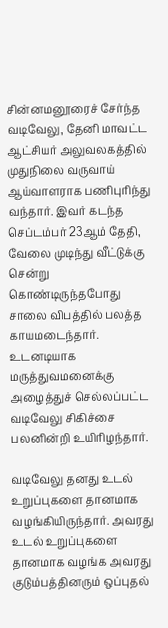சின்னமனூரைச் சேர்ந்த வடிவேலு, தேனி மாவட்ட ஆட்சியர் அலுவலகத்தில் முதுநிலை வருவாய் ஆய்வாளராக பணிபுரிந்து வந்தார். இவர் கடந்த செப்டம்பர் 23ஆம் தேதி, வேலை முடிந்து வீட்டுக்கு சென்று கொண்டிருந்தபோது சாலை விபத்தில் பலத்த காயமடைந்தார். உடனடியாக மருத்துவமனைக்கு அழைத்துச் செல்லப்பட்ட வடிவேலு சிகிச்சை பலனின்றி உயிரிழந்தார்.

வடிவேலு தனது உடல் உறுப்புகளை தானமாக வழங்கியிருந்தார். அவரது உடல் உறுப்புகளை தானமாக வழங்க அவரது குடும்பத்தினரும் ஒப்புதல்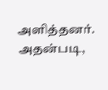அளித்தனர். அதன்படி,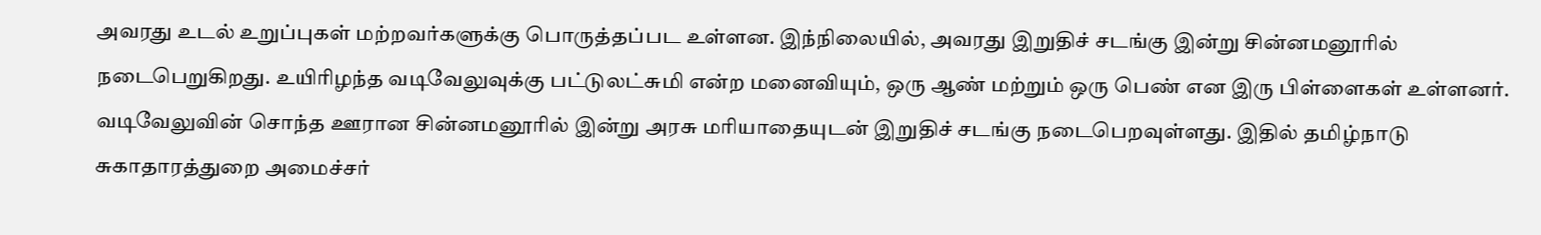அவரது உடல் உறுப்புகள் மற்றவர்களுக்கு பொருத்தப்பட உள்ளன. இந்நிலையில், அவரது இறுதிச் சடங்கு இன்று சின்னமனூரில் நடைபெறுகிறது. உயிரிழந்த வடிவேலுவுக்கு பட்டுலட்சுமி என்ற மனைவியும், ஒரு ஆண் மற்றும் ஒரு பெண் என இரு பிள்ளைகள் உள்ளனர்.
வடிவேலுவின் சொந்த ஊரான சின்னமனூரில் இன்று அரசு மரியாதையுடன் இறுதிச் சடங்கு நடைபெறவுள்ளது. இதில் தமிழ்நாடு சுகாதாரத்துறை அமைச்சர்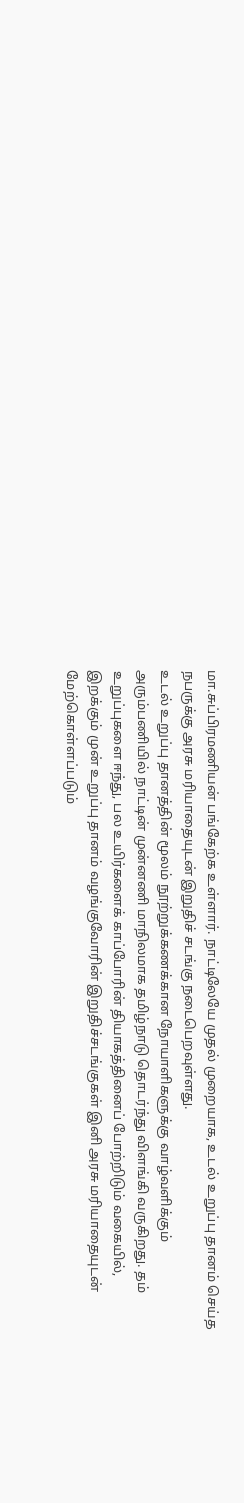மா.சுப்பிரமணியன் பங்கேற்க உள்ளார். நாட்டிலேயே முதல் முறையாக, உடல் உறுப்பு தானம் செய்த நபருக்கு அரசு மரியாதையுடன் இறுதிச் சடங்கு நடைபெறவுள்ளது.
உடல் உறுப்பு தானத்தின் மூலம் நூற்றுக்கணக்கான நோயாளிகளுக்கு வாழ்வளிக்கும் அரும்பணியில் நாட்டின் முன்னணி மாநிலமாக தமிழ்நாடு தொடர்ந்து விளங்கி வருகிறது. தம் உறுப்புகளை ஈந்து, பல உயிர்களைக் காப்போரின் தியாகத்தினைப் போற்றிடும் வகையில், இறக்கும் முன் உறுப்பு தானம் வழங்குவோரின் இறுதிச்சடங்குகள் இனி அரசு மரியாதையுடன் மேற்கொள்ளப்படும்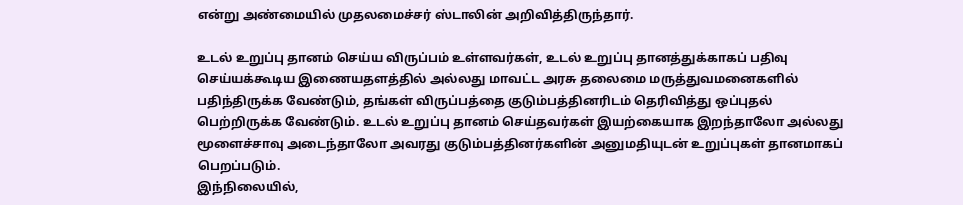என்று அண்மையில் முதலமைச்சர் ஸ்டாலின் அறிவித்திருந்தார்.

உடல் உறுப்பு தானம் செய்ய விருப்பம் உள்ளவர்கள், உடல் உறுப்பு தானத்துக்காகப் பதிவு செய்யக்கூடிய இணையதளத்தில் அல்லது மாவட்ட அரசு தலைமை மருத்துவமனைகளில் பதிந்திருக்க வேண்டும், தங்கள் விருப்பத்தை குடும்பத்தினரிடம் தெரிவித்து ஒப்புதல் பெற்றிருக்க வேண்டும். உடல் உறுப்பு தானம் செய்தவர்கள் இயற்கையாக இறந்தாலோ அல்லது மூளைச்சாவு அடைந்தாலோ அவரது குடும்பத்தினர்களின் அனுமதியுடன் உறுப்புகள் தானமாகப் பெறப்படும்.
இந்நிலையில்,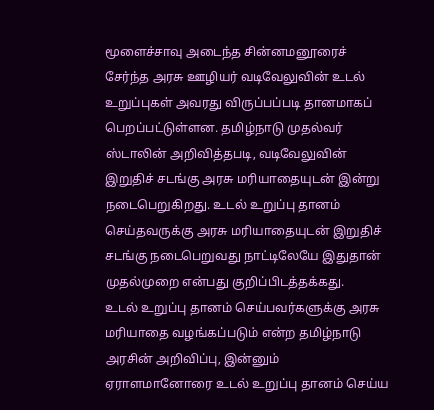மூளைச்சாவு அடைந்த சின்னமனூரைச் சேர்ந்த அரசு ஊழியர் வடிவேலுவின் உடல் உறுப்புகள் அவரது விருப்பப்படி தானமாகப் பெறப்பட்டுள்ளன. தமிழ்நாடு முதல்வர் ஸ்டாலின் அறிவித்தபடி, வடிவேலுவின் இறுதிச் சடங்கு அரசு மரியாதையுடன் இன்று நடைபெறுகிறது. உடல் உறுப்பு தானம் செய்தவருக்கு அரசு மரியாதையுடன் இறுதிச் சடங்கு நடைபெறுவது நாட்டிலேயே இதுதான் முதல்முறை என்பது குறிப்பிடத்தக்கது.
உடல் உறுப்பு தானம் செய்பவர்களுக்கு அரசு மரியாதை வழங்கப்படும் என்ற தமிழ்நாடு அரசின் அறிவிப்பு, இன்னும் ஏராளமானோரை உடல் உறுப்பு தானம் செய்ய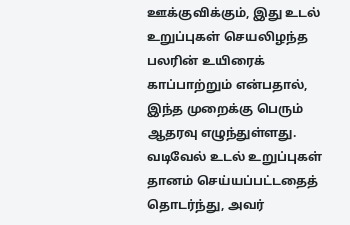ஊக்குவிக்கும், இது உடல் உறுப்புகள் செயலிழந்த பலரின் உயிரைக் காப்பாற்றும் என்பதால், இந்த முறைக்கு பெரும் ஆதரவு எழுந்துள்ளது.
வடிவேல் உடல் உறுப்புகள் தானம் செய்யப்பட்டதைத் தொடர்ந்து, அவர்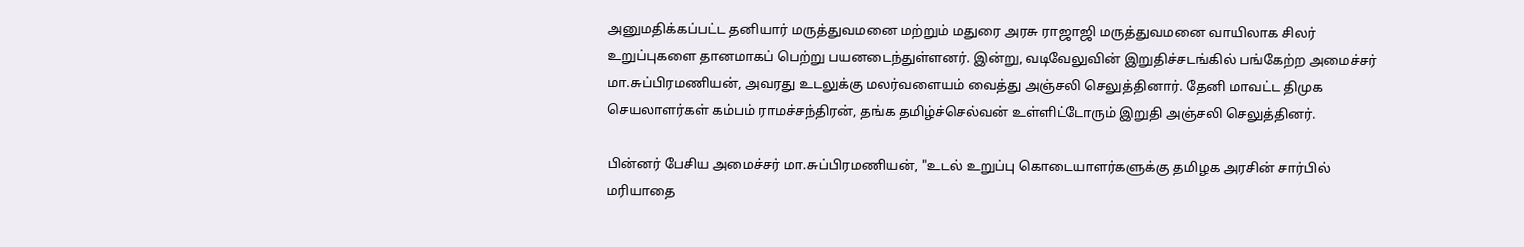அனுமதிக்கப்பட்ட தனியார் மருத்துவமனை மற்றும் மதுரை அரசு ராஜாஜி மருத்துவமனை வாயிலாக சிலர் உறுப்புகளை தானமாகப் பெற்று பயனடைந்துள்ளனர். இன்று, வடிவேலுவின் இறுதிச்சடங்கில் பங்கேற்ற அமைச்சர் மா.சுப்பிரமணியன், அவரது உடலுக்கு மலர்வளையம் வைத்து அஞ்சலி செலுத்தினார். தேனி மாவட்ட திமுக செயலாளர்கள் கம்பம் ராமச்சந்திரன், தங்க தமிழ்ச்செல்வன் உள்ளிட்டோரும் இறுதி அஞ்சலி செலுத்தினர்.

பின்னர் பேசிய அமைச்சர் மா.சுப்பிரமணியன், "உடல் உறுப்பு கொடையாளர்களுக்கு தமிழக அரசின் சார்பில் மரியாதை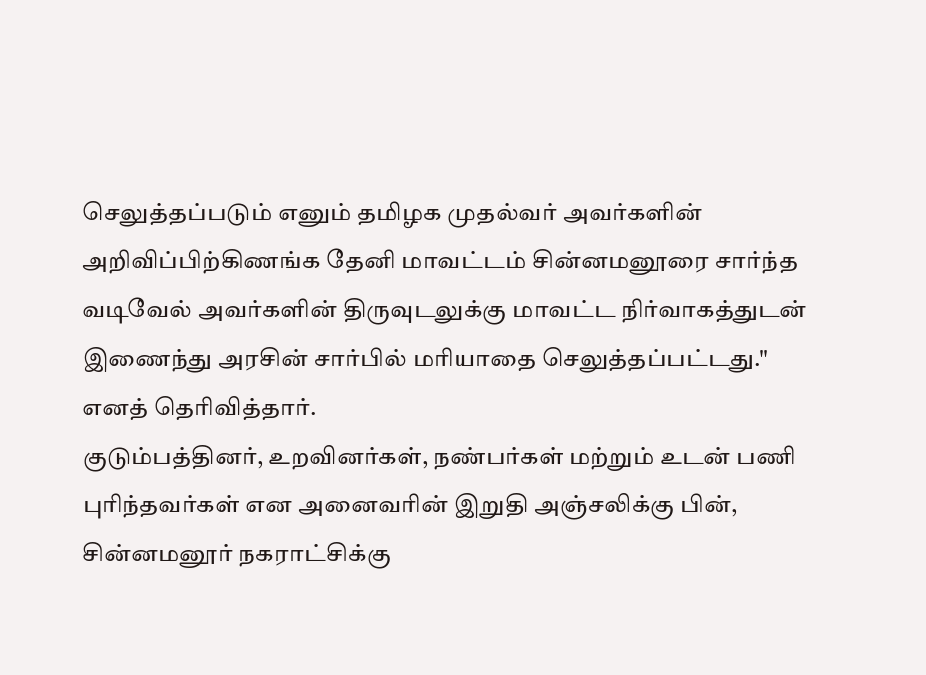செலுத்தப்படும் எனும் தமிழக முதல்வர் அவர்களின் அறிவிப்பிற்கிணங்க தேனி மாவட்டம் சின்னமனூரை சார்ந்த வடிவேல் அவர்களின் திருவுடலுக்கு மாவட்ட நிர்வாகத்துடன் இணைந்து அரசின் சார்பில் மரியாதை செலுத்தப்பட்டது." எனத் தெரிவித்தார்.
குடும்பத்தினர், உறவினர்கள், நண்பர்கள் மற்றும் உடன் பணி புரிந்தவர்கள் என அனைவரின் இறுதி அஞ்சலிக்கு பின், சின்னமனூர் நகராட்சிக்கு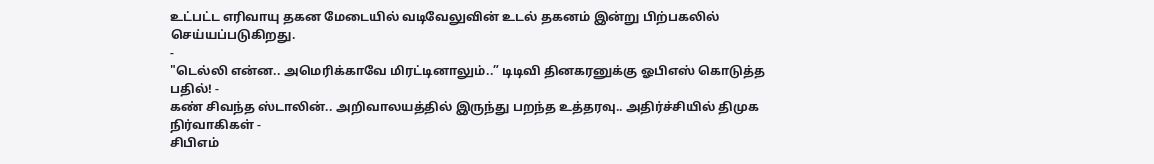உட்பட்ட எரிவாயு தகன மேடையில் வடிவேலுவின் உடல் தகனம் இன்று பிற்பகலில் செய்யப்படுகிறது.
-
"டெல்லி என்ன.. அமெரிக்காவே மிரட்டினாலும்..” டிடிவி தினகரனுக்கு ஓபிஎஸ் கொடுத்த பதில்! -
கண் சிவந்த ஸ்டாலின்.. அறிவாலயத்தில் இருந்து பறந்த உத்தரவு.. அதிர்ச்சியில் திமுக நிர்வாகிகள் -
சிபிஎம்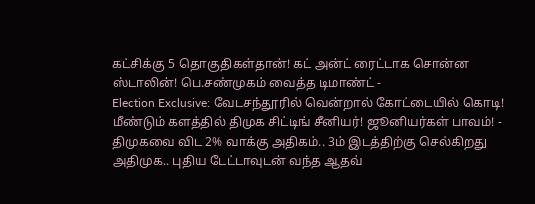கட்சிக்கு 5 தொகுதிகள்தான்! கட் அன்ட் ரைட்டாக சொன்ன ஸ்டாலின்! பெ.சண்முகம் வைத்த டிமாண்ட் -
Election Exclusive: வேடசந்தூரில் வென்றால் கோட்டையில் கொடி! மீண்டும் களத்தில் திமுக சிட்டிங் சீனியர்! ஜூனியர்கள் பாவம்! -
திமுகவை விட 2% வாக்கு அதிகம்.. 3ம் இடத்திற்கு செல்கிறது அதிமுக.. புதிய டேட்டாவுடன் வந்த ஆதவ்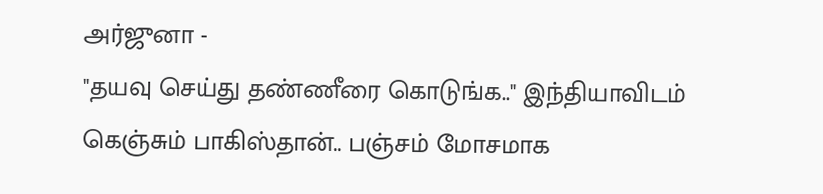அர்ஜுனா -
"தயவு செய்து தண்ணீரை கொடுங்க.." இந்தியாவிடம் கெஞ்சும் பாகிஸ்தான்.. பஞ்சம் மோசமாக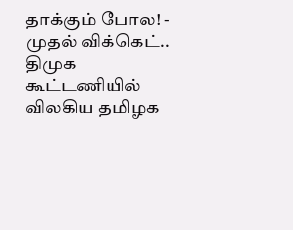தாக்கும் போல! -
முதல் விக்கெட்.. திமுக கூட்டணியில் விலகிய தமிழக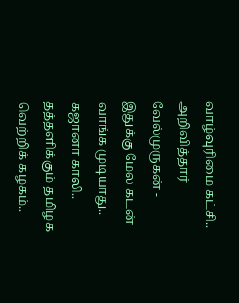வாழ்வுரிமை கட்சி.. அறிவித்தார் வேல்முருகன் -
இதுக்கு மேல கடன் வாங்க முடியாது.. கஜானா காலி.. தத்தளிக்கும் தமிழக வெற்றிக் கழகம்..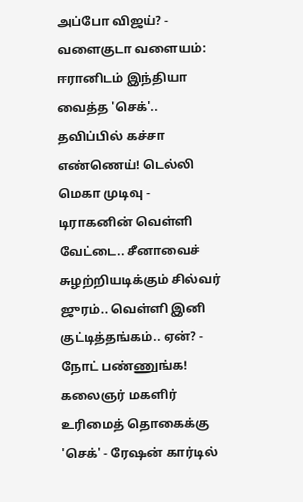அப்போ விஜய்? -
வளைகுடா வளையம்: ஈரானிடம் இந்தியா வைத்த 'செக்'.. தவிப்பில் கச்சா எண்ணெய்! டெல்லி மெகா முடிவு -
டிராகனின் வெள்ளி வேட்டை.. சீனாவைச் சுழற்றியடிக்கும் சில்வர் ஜுரம்.. வெள்ளி இனி குட்டித்தங்கம்.. ஏன்? -
நோட் பண்ணுங்க! கலைஞர் மகளிர் உரிமைத் தொகைக்கு 'செக்' - ரேஷன் கார்டில்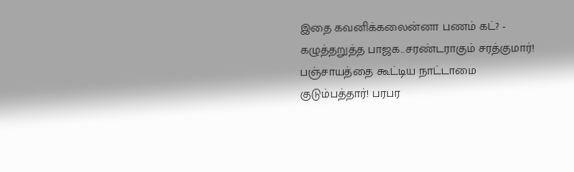இதை கவனிக்கலைன்னா பணம் கட்? -
கழுத்தறுத்த பாஜக..சரண்டராகும் சரத்குமார்! பஞ்சாயத்தை கூட்டிய நாட்டாமை குடும்பத்தார்! பரபர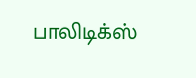பாலிடிக்ஸ்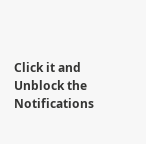Click it and Unblock the Notifications